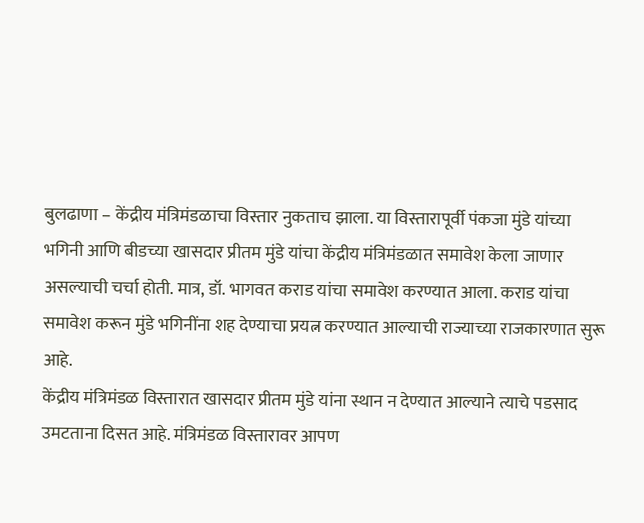बुलढाणा – केंद्रीय मंत्रिमंडळाचा विस्तार नुकताच झाला. या विस्तारापूर्वी पंकजा मुंडे यांच्या भगिनी आणि बीडच्या खासदार प्रीतम मुंडे यांचा केंद्रीय मंत्रिमंडळात समावेश केला जाणार असल्याची चर्चा होती. मात्र, डॉ. भागवत कराड यांचा समावेश करण्यात आला. कराड यांचा समावेश करून मुंडे भगिनींना शह देण्याचा प्रयत्न करण्यात आल्याची राज्याच्या राजकारणात सुरू आहे.
केंद्रीय मंत्रिमंडळ विस्तारात खासदार प्रीतम मुंडे यांना स्थान न देण्यात आल्याने त्याचे पडसाद उमटताना दिसत आहे. मंत्रिमंडळ विस्तारावर आपण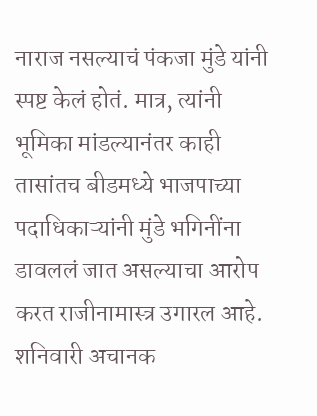नाराज नसल्याचं पंकजा मुंडे यांनी स्पष्ट केलं होतं. मात्र, त्यांनी भूमिका मांडल्यानंतर काही तासांतच बीडमध्ये भाजपाच्या पदाधिकाऱ्यांनी मुंडे भगिनींना डावललं जात असल्याचा आरोप करत राजीनामास्त्र उगारल आहे.
शनिवारी अचानक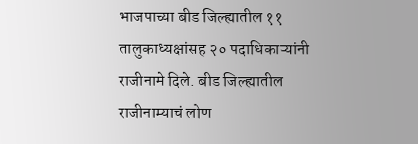भाजपाच्या बीड जिल्ह्यातील ११ तालुकाध्यक्षांसह २० पदाधिकाऱ्यांनी राजीनामे दिले. बीड जिल्ह्यातील राजीनाम्याचं लोण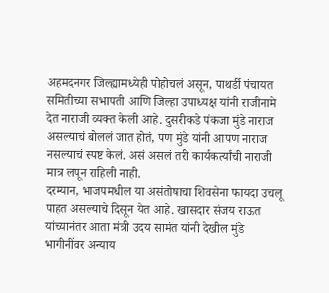अहमदनगर जिल्ह्यामध्येही पोहोचलं असून, पाथर्डी पंचायत समितीच्या सभापती आणि जिल्हा उपाध्यक्ष यांनी राजीनामे देत नाराजी व्यक्त केली आहे. दुसरीकडे पंकजा मुंडे नाराज असल्याचं बोललं जात होतं, पण मुंडे यांनी आपण नाराज नसल्याचं स्पष्ट केलं. असं असलं तरी कार्यकर्त्यांची नाराजी मात्र लपून राहिली नाही.
दरम्यान, भाजपमधील या असंतोषाचा शिवसेना फायदा उचलू पाहत असल्याचे दिसून येत आहे. खासदार संजय राऊत यांच्यानंतर आता मंत्री उदय सामंत यांनी देखील मुंडे भागीनींवर अन्याय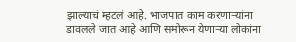झाल्याचं म्हटलं आहे. भाजपात काम करणाऱ्यांना डावलले जात आहे आणि समोरून येणाऱ्या लोकांना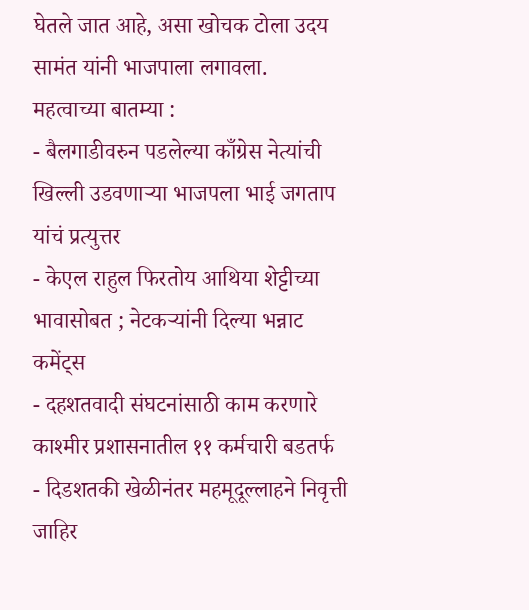घेतले जात आहे, असा खोचक टोला उदय सामंत यांनी भाजपाला लगावला.
महत्वाच्या बातम्या :
- बैलगाडीवरुन पडलेल्या काँग्रेस नेत्यांची खिल्ली उडवणाऱ्या भाजपला भाई जगताप यांचं प्रत्युत्तर
- केएल राहुल फिरतोय आथिया शेट्टीच्या भावासोबत ; नेटकऱ्यांनी दिल्या भन्नाट कमेंट्स
- दहशतवादी संघटनांसाठी काम करणारे काश्मीर प्रशासनातील ११ कर्मचारी बडतर्फ
- दिडशतकी खेळीनंतर महमूदूल्लाहने निवृत्ती जाहिर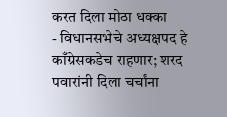करत दिला मोठा धक्का
- विधानसभेचे अध्यक्षपद हे काँग्रेसकडेच राहणार; शरद पवारांनी दिला चर्चांना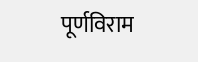पूर्णविराम